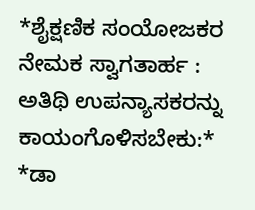*ಶೈಕ್ಷಣಿಕ ಸಂಯೋಜಕರ ನೇಮಕ ಸ್ವಾಗತಾರ್ಹ : ಅತಿಥಿ ಉಪನ್ಯಾಸಕರನ್ನು ಕಾಯಂಗೊಳಿಸಬೇಕು:* *ಡಾ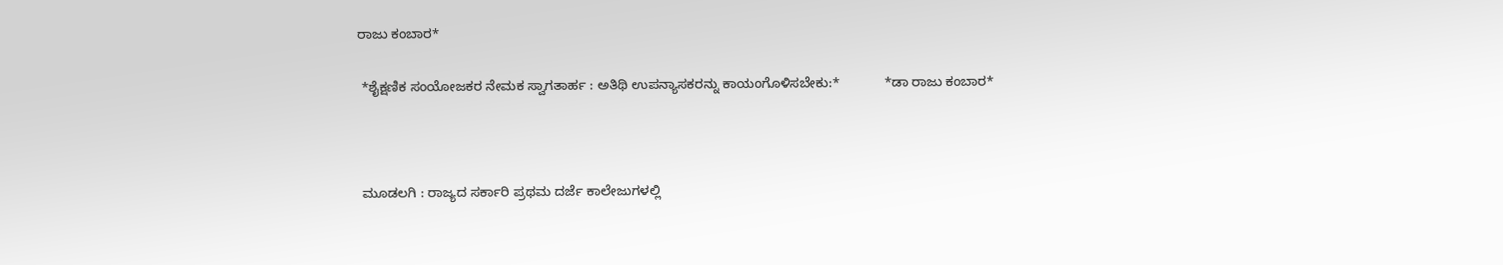ರಾಜು ಕಂಬಾರ*

 *ಶೈಕ್ಷಣಿಕ ಸಂಯೋಜಕರ ನೇಮಕ ಸ್ವಾಗತಾರ್ಹ : ಅತಿಥಿ ಉಪನ್ಯಾಸಕರನ್ನು ಕಾಯಂಗೊಳಿಸಬೇಕು:*            *ಡಾ ರಾಜು ಕಂಬಾರ*



 ಮೂಡಲಗಿ : ರಾಜ್ಯದ ಸರ್ಕಾರಿ ಪ್ರಥಮ ದರ್ಜೆ ಕಾಲೇಜುಗಳಲ್ಲಿ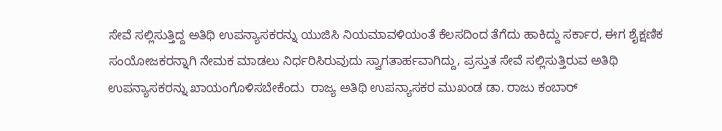ಸೇವೆ ಸಲ್ಲಿಸುತ್ತಿದ್ದ ಅತಿಥಿ ಉಪನ್ಯಾಸಕರನ್ನು ಯುಜಿಸಿ ನಿಯಮಾವಳಿಯಂತೆ ಕೆಲಸದಿಂದ ತೆಗೆದು ಹಾಕಿದ್ದು ಸರ್ಕಾರ, ಈಗ ಶೈಕ್ಷಣಿಕ ಸಂಯೋಜಕರನ್ನಾಗಿ ನೇಮಕ ಮಾಡಲು ನಿರ್ಧರಿಸಿರುವುದು ಸ್ವಾಗತಾರ್ಹವಾಗಿದ್ದು, ಪ್ರಸ್ತುತ ಸೇವೆ ಸಲ್ಲಿಸುತ್ತಿರುವ ಅತಿಥಿ ಉಪನ್ಯಾಸಕರನ್ನು ಖಾಯಂಗೊಳಿಸಬೇಕೆಂದು  ರಾಜ್ಯ ಅತಿಥಿ ಉಪನ್ಯಾಸಕರ ಮುಖಂಡ ಡಾ. ರಾಜು ಕಂಬಾರ್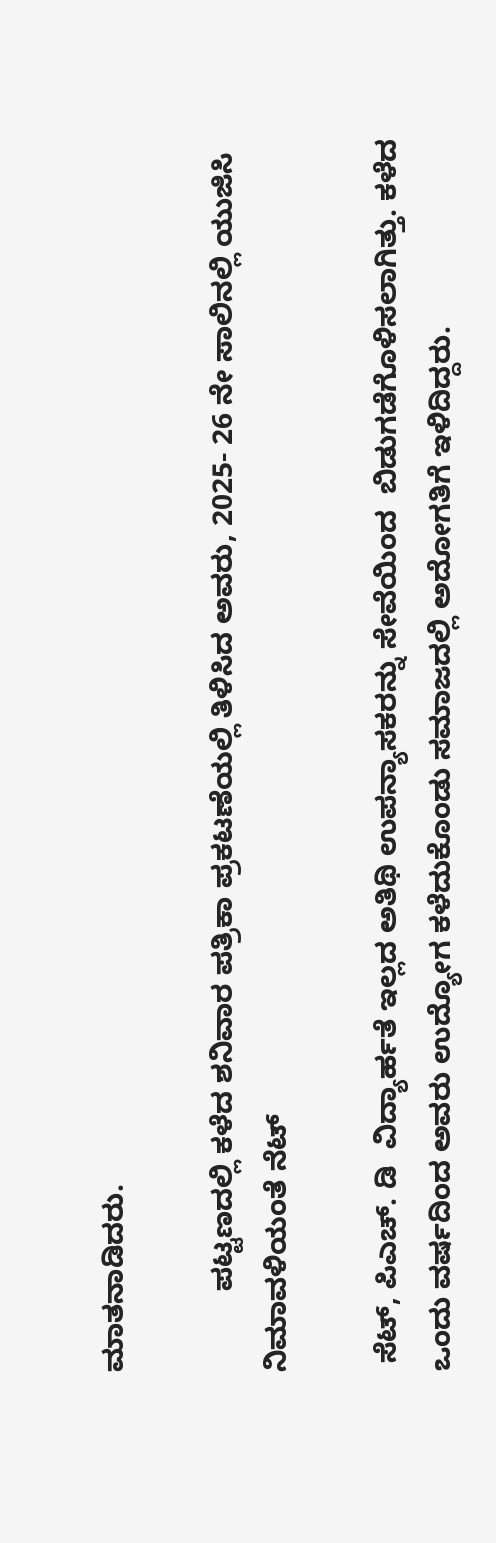ಮಾತನಾಡಿದರು.

          ಪಟ್ಟಣದಲ್ಲಿ ಕಳೆದ ಶನಿವಾರ ಪತ್ರಿಕಾ ಪ್ರಕಟಣೆಯಲ್ಲಿ ತಿಳಿಸಿದ ಅವರು, 2025- 26 ನೇ ಸಾಲಿನಲ್ಲಿ ಯುಜಿಸಿ ನಿಮಾವಳಿಯಂತೆ ನೆಟ್

 ಸೆಟ್, ಪಿಎಚ್. ಡಿ  ವಿದ್ಯಾರ್ಹತೆ ಇಲ್ಲದ ಅತಿಥಿ ಉಪನ್ಯಾಸಕರನ್ನು ಸೇವೆಯಿಂದ  ಬಿಡುಗಡೆಗೊಳಿಸಲಾಗಿತ್ತು. ಕಳೆದ ಒಂದು ವರ್ಷದಿಂದ ಅವರು ಉದ್ಯೋಗ ಕಳೆದುಕೊಂಡು ಸಮಾಜದಲ್ಲಿ ಅದೋಗತಿಗೆ ಇಳಿದಿದ್ದರು.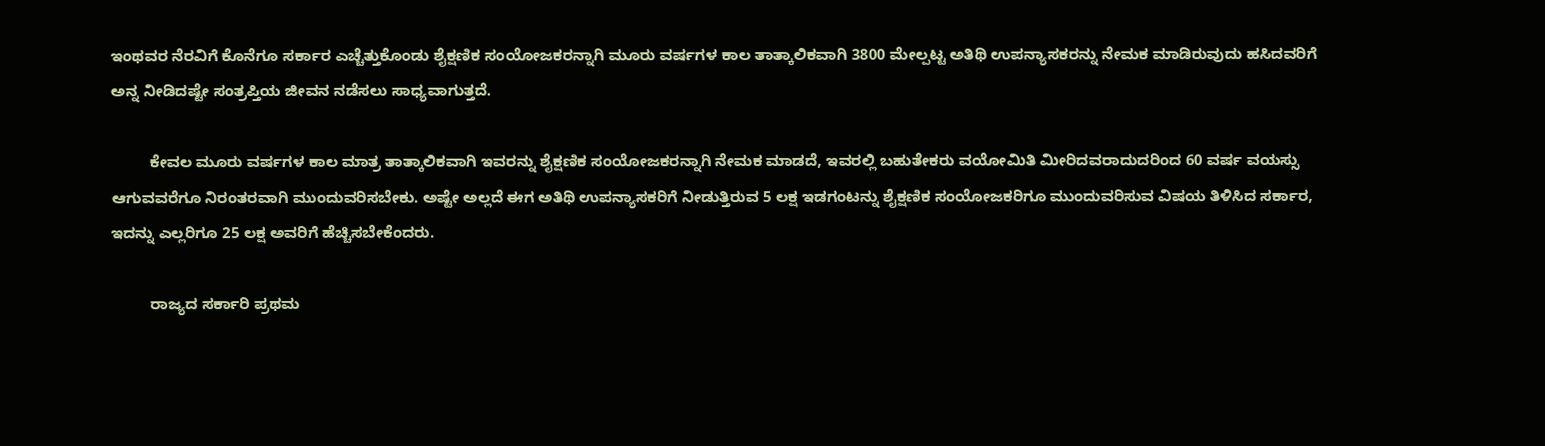ಇಂಥವರ ನೆರವಿಗೆ ಕೊನೆಗೂ ಸರ್ಕಾರ ಎಚ್ಚೆತ್ತುಕೊಂಡು ಶೈಕ್ಷಣಿಕ ಸಂಯೋಜಕರನ್ನಾಗಿ ಮೂರು ವರ್ಷಗಳ ಕಾಲ ತಾತ್ಕಾಲಿಕವಾಗಿ 3800 ಮೇಲ್ಪಟ್ಟ ಅತಿಥಿ ಉಪನ್ಯಾಸಕರನ್ನು ನೇಮಕ ಮಾಡಿರುವುದು ಹಸಿದವರಿಗೆ ಅನ್ನ ನೀಡಿದಷ್ಟೇ ಸಂತ್ರಪ್ತಿಯ ಜೀವನ ನಡೆಸಲು ಸಾಧ್ಯವಾಗುತ್ತದೆ.

         ಕೇವಲ ಮೂರು ವರ್ಷಗಳ ಕಾಲ ಮಾತ್ರ ತಾತ್ಕಾಲಿಕವಾಗಿ ಇವರನ್ನು ಶೈಕ್ಷಣಿಕ ಸಂಯೋಜಕರನ್ನಾಗಿ ನೇಮಕ ಮಾಡದೆ, ಇವರಲ್ಲಿ ಬಹುತೇಕರು ವಯೋಮಿತಿ ಮೀರಿದವರಾದುದರಿಂದ 60 ವರ್ಷ ವಯಸ್ಸು ಆಗುವವರೆಗೂ ನಿರಂತರವಾಗಿ ಮುಂದುವರಿಸಬೇಕು. ಅಷ್ಟೇ ಅಲ್ಲದೆ ಈಗ ಅತಿಥಿ ಉಪನ್ಯಾಸಕರಿಗೆ ನೀಡುತ್ತಿರುವ 5 ಲಕ್ಷ ಇಡಗಂಟನ್ನು ಶೈಕ್ಷಣಿಕ ಸಂಯೋಜಕರಿಗೂ ಮುಂದುವರಿಸುವ ವಿಷಯ ತಿಳಿಸಿದ ಸರ್ಕಾರ, ಇದನ್ನು ಎಲ್ಲರಿಗೂ 25 ಲಕ್ಷ ಅವರಿಗೆ ಹೆಚ್ಚಿಸಬೇಕೆಂದರು.

         ರಾಜ್ಯದ ಸರ್ಕಾರಿ ಪ್ರಥಮ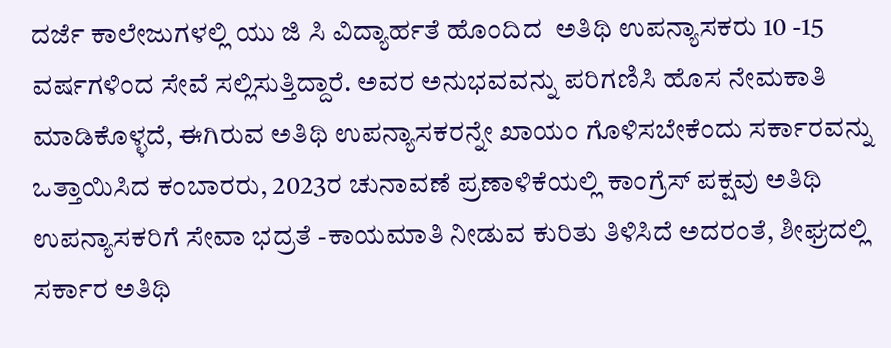ದರ್ಜೆ ಕಾಲೇಜುಗಳಲ್ಲಿ ಯು ಜಿ ಸಿ ವಿದ್ಯಾರ್ಹತೆ ಹೊಂದಿದ  ಅತಿಥಿ ಉಪನ್ಯಾಸಕರು 10 -15 ವರ್ಷಗಳಿಂದ ಸೇವೆ ಸಲ್ಲಿಸುತ್ತಿದ್ದಾರೆ. ಅವರ ಅನುಭವವನ್ನು ಪರಿಗಣಿಸಿ ಹೊಸ ನೇಮಕಾತಿ ಮಾಡಿಕೊಳ್ಳದೆ, ಈಗಿರುವ ಅತಿಥಿ ಉಪನ್ಯಾಸಕರನ್ನೇ ಖಾಯಂ ಗೊಳಿಸಬೇಕೆಂದು ಸರ್ಕಾರವನ್ನು ಒತ್ತಾಯಿಸಿದ ಕಂಬಾರರು, 2023ರ ಚುನಾವಣೆ ಪ್ರಣಾಳಿಕೆಯಲ್ಲಿ ಕಾಂಗ್ರೆಸ್ ಪಕ್ಷವು ಅತಿಥಿ ಉಪನ್ಯಾಸಕರಿಗೆ ಸೇವಾ ಭದ್ರತೆ -ಕಾಯಮಾತಿ ನೀಡುವ ಕುರಿತು ತಿಳಿಸಿದೆ ಅದರಂತೆ, ಶೀಘ್ರದಲ್ಲಿ ಸರ್ಕಾರ ಅತಿಥಿ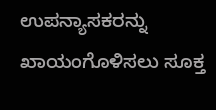ಉಪನ್ಯಾಸಕರನ್ನು ಖಾಯಂಗೊಳಿಸಲು ಸೂಕ್ತ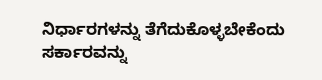ನಿರ್ಧಾರಗಳನ್ನು ತೆಗೆದುಕೊಳ್ಳಬೇಕೆಂದು ಸರ್ಕಾರವನ್ನು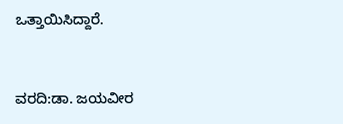ಒತ್ತಾಯಿಸಿದ್ದಾರೆ.


ವರದಿ:ಡಾ. ಜಯವೀರ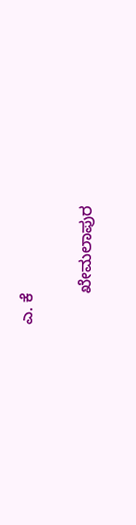ಎ. ಕೆ

       ಖೇಮಲಾಪುರ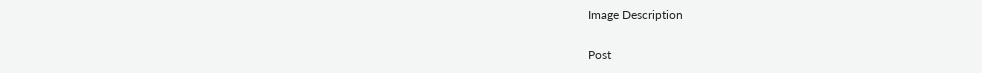Image Description

Post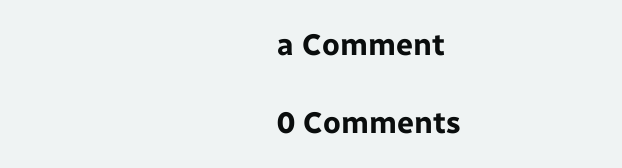a Comment

0 Comments